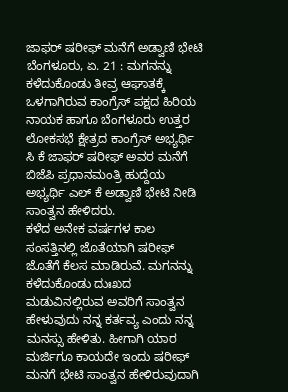ಜಾಫರ್ ಷರೀಫ್ ಮನೆಗೆ ಅಡ್ವಾಣಿ ಭೇಟಿ
ಬೆಂಗಳೂರು, ಏ. 21 : ಮಗನನ್ನು ಕಳೆದುಕೊಂಡು ತೀವ್ರ ಆಘಾತಕ್ಕೆ ಒಳಗಾಗಿರುವ ಕಾಂಗ್ರೆಸ್ ಪಕ್ಷದ ಹಿರಿಯ ನಾಯಕ ಹಾಗೂ ಬೆಂಗಳೂರು ಉತ್ತರ ಲೋಕಸಭೆ ಕ್ಷೇತ್ರದ ಕಾಂಗ್ರೆಸ್ ಅಭ್ಯರ್ಥಿ ಸಿ ಕೆ ಜಾಫರ್ ಷರೀಫ್ ಅವರ ಮನೆಗೆ ಬಿಜೆಪಿ ಪ್ರಧಾನಮಂತ್ರಿ ಹುದ್ದೆಯ ಅಭ್ಯರ್ಥಿ ಎಲ್ ಕೆ ಅಡ್ವಾಣಿ ಭೇಟಿ ನೀಡಿ ಸಾಂತ್ವನ ಹೇಳಿದರು.
ಕಳೆದ ಅನೇಕ ವರ್ಷಗಳ ಕಾಲ ಸಂಸತ್ತಿನಲ್ಲಿ ಜೊತೆಯಾಗಿ ಷರೀಫ್ ಜೊತೆಗೆ ಕೆಲಸ ಮಾಡಿರುವೆ. ಮಗನನ್ನು ಕಳೆದುಕೊಂಡು ದುಃಖದ ಮಡುವಿನಲ್ಲಿರುವ ಅವರಿಗೆ ಸಾಂತ್ವನ ಹೇಳುವುದು ನನ್ನ ಕರ್ತವ್ಯ ಎಂದು ನನ್ನ ಮನಸ್ಸು ಹೇಳಿತು. ಹೀಗಾಗಿ ಯಾರ ಮರ್ಜಿಗೂ ಕಾಯದೇ ಇಂದು ಷರೀಫ್ ಮನಗೆ ಭೇಟಿ ಸಾಂತ್ವನ ಹೇಳಿರುವುದಾಗಿ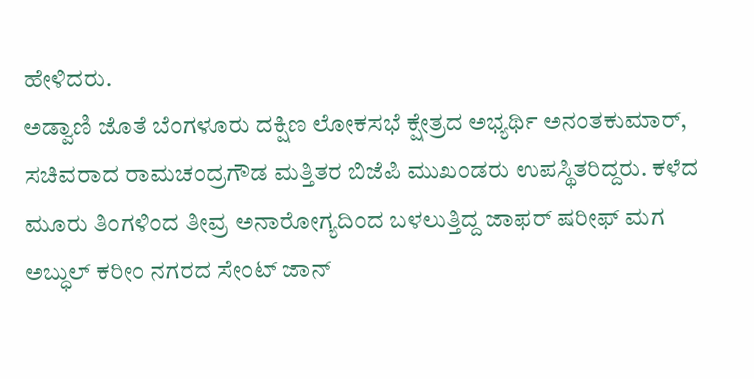ಹೇಳಿದರು.
ಅಡ್ವಾಣಿ ಜೊತೆ ಬೆಂಗಳೂರು ದಕ್ಷಿಣ ಲೋಕಸಭೆ ಕ್ಷೇತ್ರದ ಅಭ್ಯರ್ಥಿ ಅನಂತಕುಮಾರ್, ಸಚಿವರಾದ ರಾಮಚಂದ್ರಗೌಡ ಮತ್ತಿತರ ಬಿಜೆಪಿ ಮುಖಂಡರು ಉಪಸ್ಥಿತರಿದ್ದರು. ಕಳೆದ ಮೂರು ತಿಂಗಳಿಂದ ತೀವ್ರ ಅನಾರೋಗ್ಯದಿಂದ ಬಳಲುತ್ತಿದ್ದ ಜಾಫರ್ ಷರೀಫ್ ಮಗ ಅಬ್ಧುಲ್ ಕರೀಂ ನಗರದ ಸೇಂಟ್ ಜಾನ್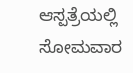ಆಸ್ಪತ್ರೆಯಲ್ಲಿ ಸೋಮವಾರ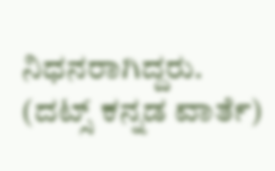ನಿಧನರಾಗಿದ್ದರು.
(ದಟ್ಸ್ ಕನ್ನಡ ವಾರ್ತೆ)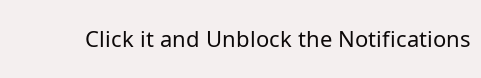Click it and Unblock the Notifications